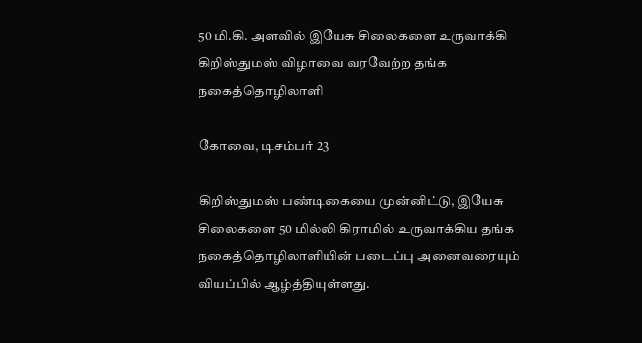50 மி.கி. அளவில் இயேசு சிலைகளை உருவாக்கி கிறிஸ்துமஸ் விழாவை வரவேற்ற தங்க நகைத்தொழிலாளி

கோவை, டிசம்பர் 23

கிறிஸ்துமஸ் பண்டிகையை முன்னிட்டு, இயேசு சிலைகளை 50 மில்லி கிராமில் உருவாக்கிய தங்க நகைத்தொழிலாளியின் படைப்பு அனைவரையும் வியப்பில் ஆழ்த்தியுள்ளது.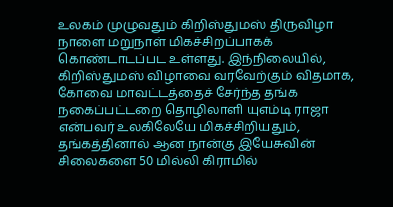உலகம் முழுவதும் கிறிஸ்துமஸ் திருவிழா நாளை மறுநாள் மிகச்சிறப்பாகக் கொண்டாடப்பட உள்ளது. இந்நிலையில், கிறிஸ்துமஸ் விழாவை வரவேற்கும் விதமாக, கோவை மாவட்டத்தைச் சேர்ந்த தங்க நகைப்பட்டறை தொழிலாளி யுஎம்டி ராஜா என்பவர் உலகிலேயே மிகச்சிறியதும், தங்கத்தினால் ஆன நான்கு இயேசுவின் சிலைகளை 50 மில்லி கிராமில்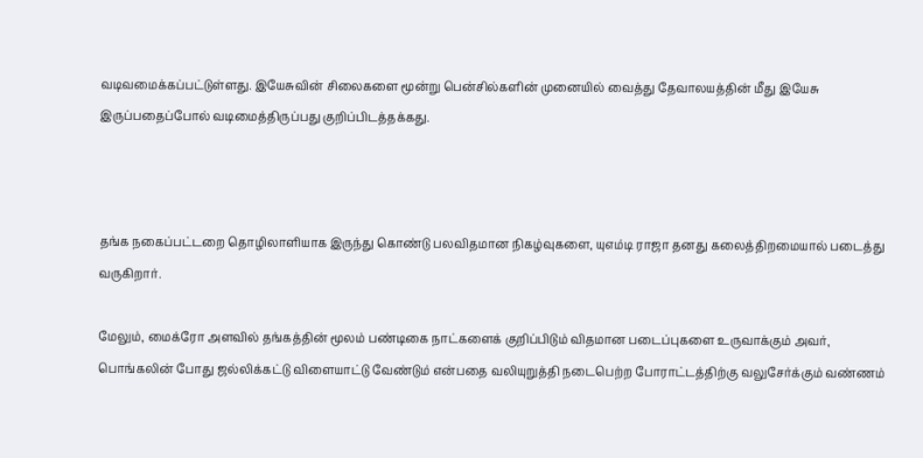வடிவமைக்கப்பட்டுள்ளது. இயேசுவின் சிலைகளை மூன்று பென்சில்களின் முனையில் வைத்து தேவாலயத்தின் மீது இயேசு இருப்பதைப்போல் வடிமைத்திருப்பது குறிப்பிடத்தக்கது.



தங்க நகைப்பட்டறை தொழிலாளியாக இருந்து கொண்டு பலவிதமான நிகழ்வுகளை, யுஎம்டி ராஜா தனது கலைத்திறமையால் படைத்து வருகிறார்.

மேலும், மைக்ரோ அளவில் தங்கத்தின் மூலம் பண்டிகை நாட்களைக் குறிப்பிடும் விதமான படைப்புகளை உருவாக்கும் அவர், பொங்கலின் போது ஜல்லிக்கட்டு விளையாட்டு வேண்டும் என்பதை வலியுறுத்தி நடைபெற்ற போராட்டத்திற்கு வலுசேர்க்கும் வண்ணம்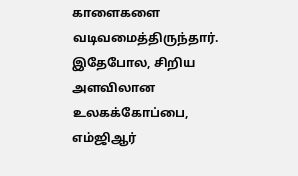காளைகளை வடிவமைத்திருந்தார். இதேபோல, சிறிய அளவிலான உலகக்கோப்பை, எம்ஜிஆர்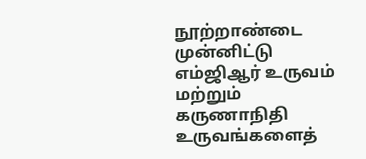நூற்றாண்டை முன்னிட்டு எம்ஜிஆர் உருவம் மற்றும் கருணாநிதி உருவங்களைத்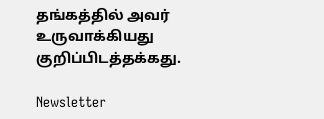தங்கத்தில் அவர் உருவாக்கியது குறிப்பிடத்தக்கது.

Newsletter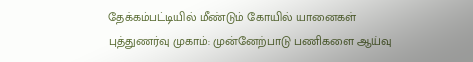தேக்கம்பட்டியில் மீண்டும் கோயில் யானைகள் புத்துணர்வு முகாம்: முன்னேற்பாடு பணிகளை ஆய்வு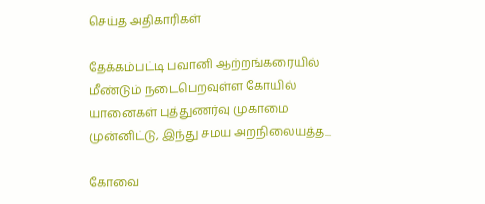செய்த அதிகாரிகள்

தேக்கம்பட்டி பவானி ஆற்றங்கரையில் மீண்டும் நடைபெறவுள்ள கோயில் யானைகள் புத்துணர்வு முகாமை முன்னிட்டு, இந்து சமய அறநிலையத்த...

கோவை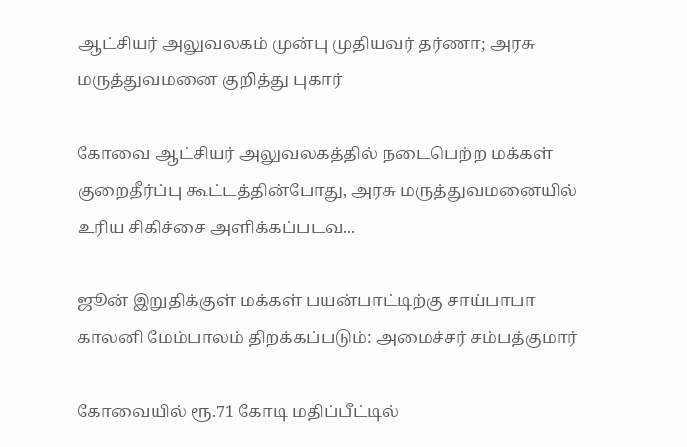ஆட்சியர் அலுவலகம் முன்பு முதியவர் தர்ணா; அரசு மருத்துவமனை குறித்து புகார்

கோவை ஆட்சியர் அலுவலகத்தில் நடைபெற்ற மக்கள் குறைதீர்ப்பு கூட்டத்தின்போது, அரசு மருத்துவமனையில் உரிய சிகிச்சை அளிக்கப்படவ...

ஜூன் இறுதிக்குள் மக்கள் பயன்பாட்டிற்கு சாய்பாபா காலனி மேம்பாலம் திறக்கப்படும்: அமைச்சர் சம்பத்குமார்

கோவையில் ரூ.71 கோடி மதிப்பீட்டில்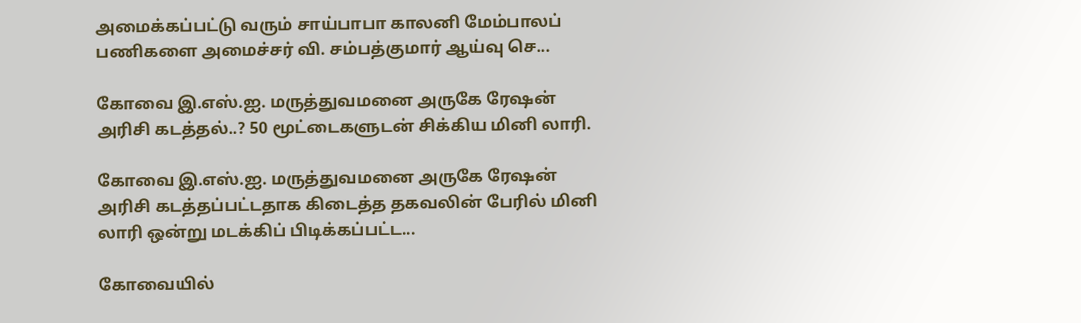அமைக்கப்பட்டு வரும் சாய்பாபா காலனி மேம்பாலப் பணிகளை அமைச்சர் வி. சம்பத்குமார் ஆய்வு செ...

கோவை இ.எஸ்.ஐ. மருத்துவமனை அருகே ரேஷன் அரிசி கடத்தல்..? 50 மூட்டைகளுடன் சிக்கிய மினி லாரி.

கோவை இ.எஸ்.ஐ. மருத்துவமனை அருகே ரேஷன் அரிசி கடத்தப்பட்டதாக கிடைத்த தகவலின் பேரில் மினி லாரி ஒன்று மடக்கிப் பிடிக்கப்பட்ட...

கோவையில்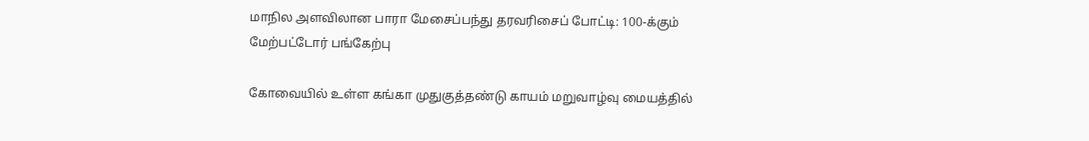மாநில அளவிலான பாரா மேசைப்பந்து தரவரிசைப் போட்டி: 100-க்கும் மேற்பட்டோர் பங்கேற்பு

கோவையில் உள்ள கங்கா முதுகுத்தண்டு காயம் மறுவாழ்வு மையத்தில்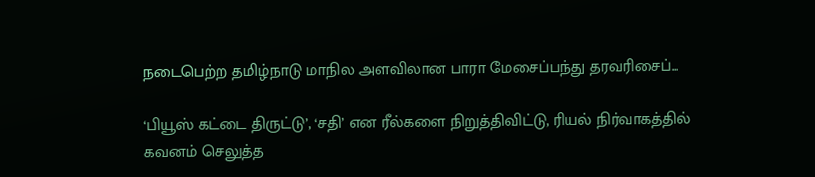நடைபெற்ற தமிழ்நாடு மாநில அளவிலான பாரா மேசைப்பந்து தரவரிசைப்...

‘பியூஸ் கட்டை திருட்டு’, ‘சதி’ என ரீல்களை நிறுத்திவிட்டு, ரியல் நிர்வாகத்தில் கவனம் செலுத்த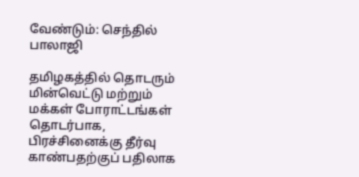வேண்டும்: செந்தில் பாலாஜி

தமிழகத்தில் தொடரும் மின்வெட்டு மற்றும் மக்கள் போராட்டங்கள் தொடர்பாக, பிரச்சினைக்கு தீர்வு காண்பதற்குப் பதிலாக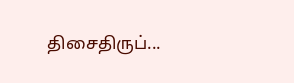திசைதிருப்...